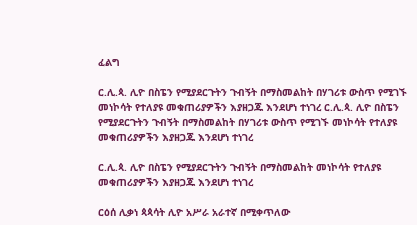ፈልግ

ር.ሊ.ጳ. ሊዮ በስፔን የሚያደርጉትን ጉብኝት በማስመልከት በሃገሪቱ ውስጥ የሚገኙ መነኮሳት የተለያዩ መቁጠሪያዎችን እያዘጋጁ እንደሆነ ተነገረ ር.ሊ.ጳ. ሊዮ በስፔን የሚያደርጉትን ጉብኝት በማስመልከት በሃገሪቱ ውስጥ የሚገኙ መነኮሳት የተለያዩ መቁጠሪያዎችን እያዘጋጁ እንደሆነ ተነገረ

ር.ሊ.ጳ. ሊዮ በስፔን የሚያደርጉትን ጉብኝት በማስመልከት መነኮሳት የተለያዩ መቁጠሪያዎችን እያዘጋጁ እንደሆነ ተነገረ

ርዕሰ ሊቃነ ጳጳሳት ሊዮ አሥራ አራተኛ በሚቀጥለው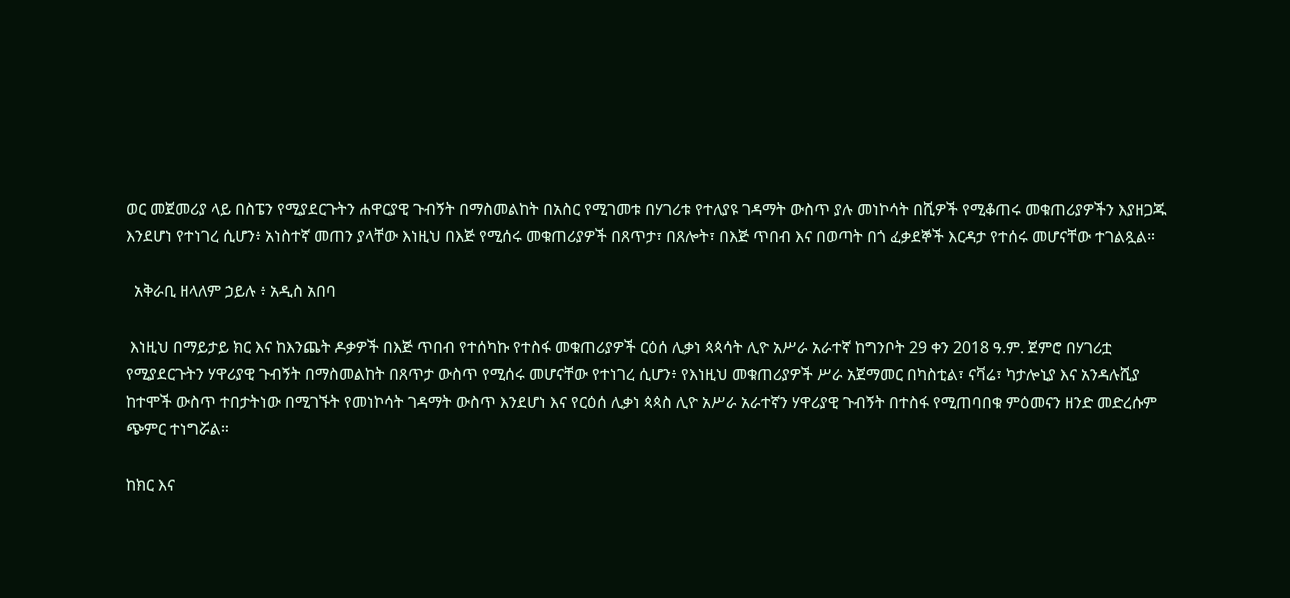ወር መጀመሪያ ላይ በስፔን የሚያደርጉትን ሐዋርያዊ ጉብኝት በማስመልከት በአስር የሚገመቱ በሃገሪቱ የተለያዩ ገዳማት ውስጥ ያሉ መነኮሳት በሺዎች የሚቆጠሩ መቁጠሪያዎችን እያዘጋጁ እንደሆነ የተነገረ ሲሆን፥ አነስተኛ መጠን ያላቸው እነዚህ በእጅ የሚሰሩ መቁጠሪያዎች በጸጥታ፣ በጸሎት፣ በእጅ ጥበብ እና በወጣት በጎ ፈቃደኞች እርዳታ የተሰሩ መሆናቸው ተገልጿል።

  አቅራቢ ዘላለም ኃይሉ ፥ አዲስ አበባ

 እነዚህ በማይታይ ክር እና ከእንጨት ዶቃዎች በእጅ ጥበብ የተሰካኩ የተስፋ መቁጠሪያዎች ርዕሰ ሊቃነ ጳጳሳት ሊዮ አሥራ አራተኛ ከግንቦት 29 ቀን 2018 ዓ.ም. ጀምሮ በሃገሪቷ የሚያደርጉትን ሃዋሪያዊ ጉብኝት በማስመልከት በጸጥታ ውስጥ የሚሰሩ መሆናቸው የተነገረ ሲሆን፥ የእነዚህ መቁጠሪያዎች ሥራ አጀማመር በካስቲል፣ ናቫሬ፣ ካታሎኒያ እና አንዳሉሺያ ከተሞች ውስጥ ተበታትነው በሚገኙት የመነኮሳት ገዳማት ውስጥ እንደሆነ እና የርዕሰ ሊቃነ ጳጳስ ሊዮ አሥራ አራተኛን ሃዋሪያዊ ጉብኝት በተስፋ የሚጠባበቁ ምዕመናን ዘንድ መድረሱም ጭምር ተነግሯል።

ከክር እና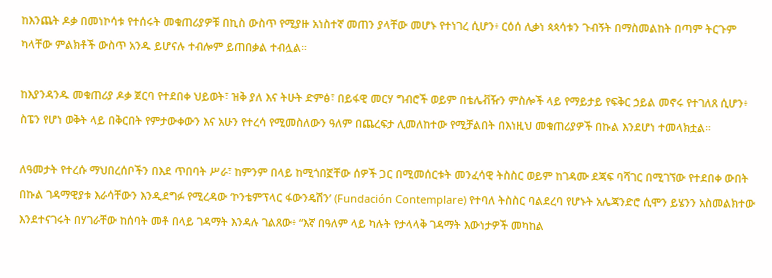ከእንጨት ዶቃ በመነኮሳቱ የተሰሩት መቁጠሪያዎቹ በኪስ ውስጥ የሚያዙ አነስተኛ መጠን ያላቸው መሆኑ የተነገረ ሲሆን፥ ርዕሰ ሊቃነ ጳጳሳቱን ጉብኝት በማስመልከት በጣም ትርጉም ካላቸው ምልክቶች ውስጥ አንዱ ይሆናሉ ተብሎም ይጠበቃል ተብሏል።

ከእያንዳንዱ መቁጠሪያ ዶቃ ጀርባ የተደበቀ ህይወት፣ ዝቅ ያለ እና ትሁት ድምፅ፣ በይፋዊ መርሃ ግብሮች ወይም በቴሌቭዥን ምስሎች ላይ የማይታይ የፍቅር ኃይል መኖሩ የተገለጸ ሲሆን፥ ስፔን የሆነ ወቅት ላይ በቅርበት የምታውቀውን እና አሁን የተረሳ የሚመስለውን ዓለም በጨረፍታ ሊመለከተው የሚቻልበት በእነዚህ መቁጠሪያዎች በኩል እንደሆነ ተመላክቷል።

ለዓመታት የተረሱ ማህበረሰቦችን በእደ ጥበባት ሥራ፣ ከምንም በላይ ከሚጎበኟቸው ሰዎች ጋር በሚመሰርቱት መንፈሳዊ ትስስር ወይም ከገዳሙ ደጃፍ ባሻገር በሚገኘው የተደበቀ ውበት በኩል ገዳማዊያቱ እራሳቸውን እንዲደግፉ የሚረዳው ‘ኮንቴምፕላር ፋውንዴሽን’ (Fundación Contemplare) የተባለ ትስስር ባልደረባ የሆኑት አሌጃንድሮ ሲሞን ይሄንን አስመልክተው እንደተናገሩት በሃገራቸው ከሰባት መቶ በላይ ገዳማት እንዳሉ ገልጸው፥ “እኛ በዓለም ላይ ካሉት የታላላቅ ገዳማት እውነታዎች መካከል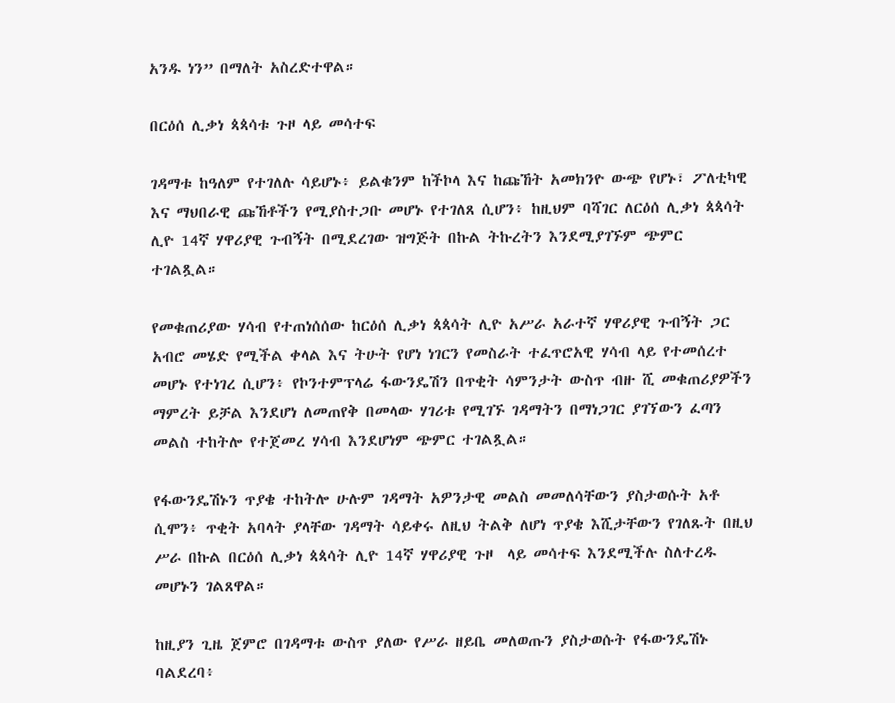አንዱ ነን” በማለት አስረድተዋል።

በርዕሰ ሊቃነ ጳጳሳቱ ጉዞ ላይ መሳተፍ

ገዳማቱ ከዓለም የተገለሉ ሳይሆኑ፥ ይልቁንም ከችኮላ እና ከጩኸት አመክንዮ ውጭ የሆኑ፣ ፖለቲካዊ እና ማህበራዊ ጩኸቶችን የሚያስተጋቡ መሆኑ የተገለጸ ሲሆን፥ ከዚህም ባሻገር ለርዕሰ ሊቃነ ጳጳሳት ሊዮ 14ኛ ሃዋሪያዊ ጉብኝት በሚደረገው ዝግጅት በኩል ትኩረትን እንደሚያገኙም ጭምር ተገልጿል።

የመቁጠሪያው ሃሳብ የተጠነሰሰው ከርዕሰ ሊቃነ ጳጳሳት ሊዮ አሥራ አራተኛ ሃዋሪያዊ ጉብኝት ጋር አብሮ መሄድ የሚችል ቀላል እና ትሁት የሆነ ነገርን የመስራት ተፈጥሮአዊ ሃሳብ ላይ የተመሰረተ መሆኑ የተነገረ ሲሆን፥ የኮንተምፕላሬ ፋውንዴሽን በጥቂት ሳምንታት ውስጥ ብዙ ሺ መቁጠሪያዎችን ማምረት ይቻል እንደሆነ ለመጠየቅ በመላው ሃገሪቱ የሚገኙ ገዳማትን በማነጋገር ያገኘውን ፈጣን መልስ ተከትሎ የተጀመረ ሃሳብ እንደሆነም ጭምር ተገልጿል።

የፋውንዴሽኑን ጥያቄ ተከትሎ ሁሉም ገዳማት አዎንታዊ መልስ መመለሳቸውን ያስታወሱት አቶ ሲሞን፥ ጥቂት አባላት ያላቸው ገዳማት ሳይቀሩ ለዚህ ትልቅ ለሆነ ጥያቄ እሺታቸውን የገለጹት በዚህ ሥራ በኩል በርዕሰ ሊቃነ ጳጳሳት ሊዮ 14ኛ ሃዋሪያዊ ጉዞ  ላይ መሳተፍ እንደሚችሉ ስለተረዱ መሆኑን ገልጸዋል።

ከዚያን ጊዜ ጀምሮ በገዳማቱ ውስጥ ያለው የሥራ ዘይቤ መለወጡን ያስታወሱት የፋውንዴሽኑ ባልደረባ፥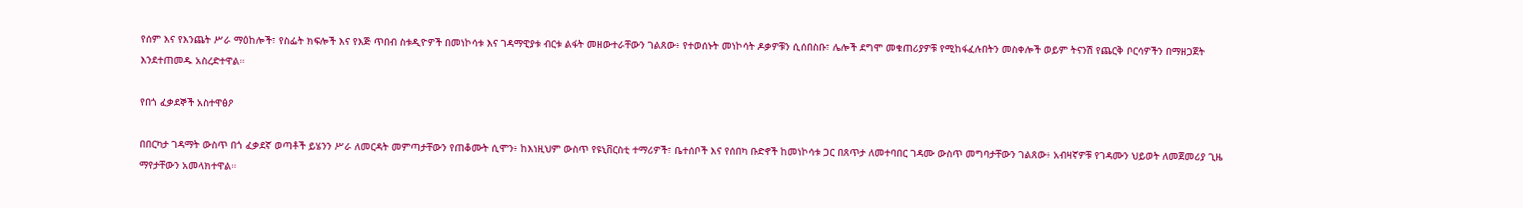የሰም እና የእንጨት ሥራ ማዕከሎች፣ የስፌት ክፍሎች እና የእጅ ጥበብ ስቱዲዮዎች በመነኮሳቱ እና ገዳማዊያቱ ብርቱ ልፋት መዘውተራቸውን ገልጸው፥ የተወሰኑት መነኮሳት ዶቃዎቹን ሲሰበስቡ፣ ሌሎች ደግሞ መቁጠሪያዎቹ የሚከፋፈሉበትን መስቀሎች ወይም ትናንሽ የጨርቅ ቦርሳዎችን በማዘጋጀት እንደተጠመዱ አስረድተዋል።

የበጎ ፈቃደኞች አስተዋፅዖ

በበርካታ ገዳማት ውስጥ በጎ ፈቃደኛ ወጣቶች ይሄንን ሥራ ለመርዳት መምጣታቸውን የጠቆሙት ሲሞን፥ ከእነዚህም ውስጥ የዩኒቨርስቲ ተማሪዎች፣ ቤተሰቦች እና የሰበካ ቡድኖች ከመነኮሳቱ ጋር በጸጥታ ለመተባበር ገዳሙ ውስጥ መግባታቸውን ገልጸው፥ አብዛኛዎቹ የገዳሙን ህይወት ለመጀመሪያ ጊዜ ማየታቸውን አመላክተዋል።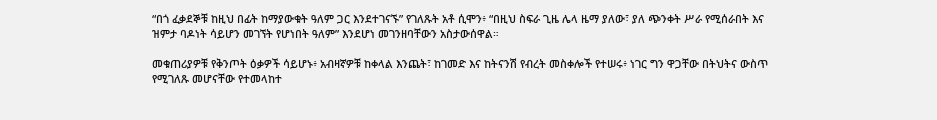“በጎ ፈቃደኞቹ ከዚህ በፊት ከማያውቁት ዓለም ጋር እንደተገናኙ” የገለጹት አቶ ሲሞን፥ “በዚህ ስፍራ ጊዜ ሌላ ዜማ ያለው፣ ያለ ጭንቀት ሥራ የሚሰራበት እና ዝምታ ባዶነት ሳይሆን መገኘት የሆነበት ዓለም” እንደሆነ መገንዘባቸውን አስታውሰዋል።

መቁጠሪያዎቹ የቅንጦት ዕቃዎች ሳይሆኑ፥ አብዛኛዎቹ ከቀላል እንጨት፣ ከገመድ እና ከትናንሽ የብረት መስቀሎች የተሠሩ፥ ነገር ግን ዋጋቸው በትህትና ውስጥ የሚገለጹ መሆናቸው የተመላከተ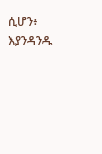ሲሆን፥ እያንዳንዱ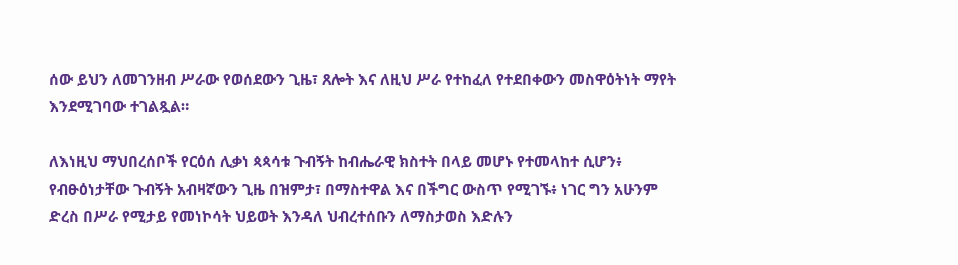ሰው ይህን ለመገንዘብ ሥራው የወሰደውን ጊዜ፣ ጸሎት እና ለዚህ ሥራ የተከፈለ የተደበቀውን መስዋዕትነት ማየት እንደሚገባው ተገልጿል።

ለእነዚህ ማህበረሰቦች የርዕሰ ሊቃነ ጳጳሳቱ ጉብኝት ከብሔራዊ ክስተት በላይ መሆኑ የተመላከተ ሲሆን፥ የብፁዕነታቸው ጉብኝት አብዛኛውን ጊዜ በዝምታ፣ በማስተዋል እና በችግር ውስጥ የሚገኙ፥ ነገር ግን አሁንም ድረስ በሥራ የሚታይ የመነኮሳት ህይወት እንዳለ ህብረተሰቡን ለማስታወስ እድሉን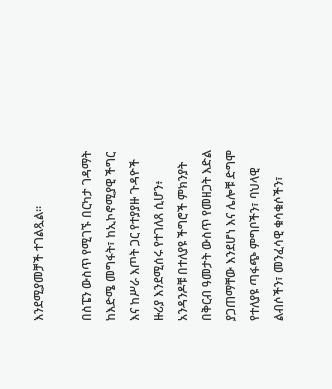እንደሚያመቻች ተገልጿል።

በስፔን ውስጥ የሚገኙ በርካታ ገዳማት ከእድሜ መግፋት፣ ከኢኮኖሚያዊ ችግር እና ከሥራ እጦት ጋር የተያያዙ ጉዳዮች ዙሪያ እንደሚሰሩ የተገለጸ ሲሆን፥ አንዳንዶቹ በተለያዩ ችግሮች ምክንያት በቅርብ ዓመታት ውስጥ የመዘጋት እድል ያጋጠማቸው እንደሆነ እና ሌሎቹ ድግሞ የተለያዩ ጣፋጭ ምግቦችን፣ ባህላዊ ልብሶችን፣ መንፈሳዊ ቁሳቁሶችን፣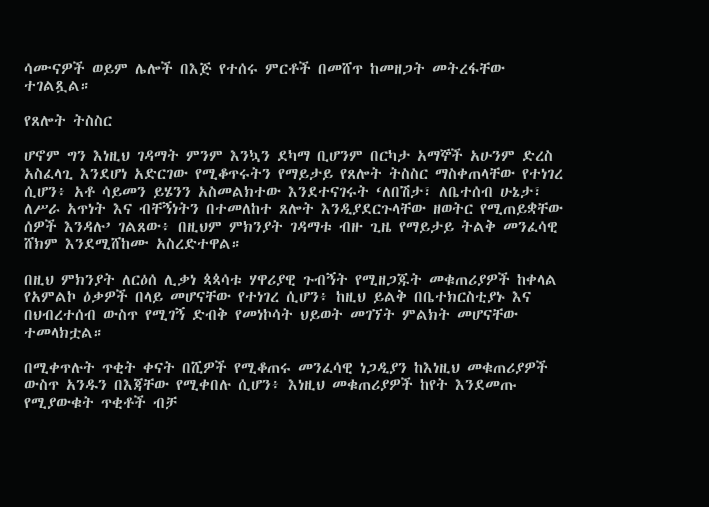ሳሙናዎች ወይም ሌሎች በእጅ የተሰሩ ምርቶች በመሸጥ ከመዘጋት መትረፋቸው ተገልጿል።

የጸሎት ትስስር

ሆኖም ግን እነዚህ ገዳማት ምንም እንኳን ደካማ ቢሆንም በርካታ አማኞች አሁንም ድረስ አስፈላጊ እንደሆነ አድርገው የሚቆጥሩትን የማይታይ የጸሎት ትስስር ማስቀጠላቸው የተነገረ ሲሆን፥ አቶ ሳይመን ይሄንን አስመልክተው እንደተናገሩት ‘ለበሽታ፣ ለቤተሰብ ሁኔታ፣ ለሥራ አጥነት እና ብቸኝነትን በተመለከተ ጸሎት እንዲያደርጉላቸው ዘወትር የሚጠይቋቸው ሰዎች እንዳሉ’ ገልጸው፥ በዚህም ምክንያት ገዳማቱ ብዙ ጊዜ የማይታይ ትልቅ መንፈሳዊ ሸክም እንደሚሸከሙ አስረድተዋል።

በዚህ ምክንያት ለርዕሰ ሊቃነ ጳጳሳቱ ሃዋሪያዊ ጉብኝት የሚዘጋጁት መቁጠሪያዎች ከቀላል የአምልኮ ዕቃዎች በላይ መሆናቸው የተነገረ ሲሆን፥ ከዚህ ይልቅ በቤተክርስቲያኑ እና በህብረተሰብ ውስጥ የሚገኝ ድብቅ የመነኮሳት ህይወት መገኘት ምልክት መሆናቸው ተመላክቷል።

በሚቀጥሉት ጥቂት ቀናት በሺዎች የሚቆጠሩ መንፈሳዊ ነጋዲያን ከእነዚህ መቁጠሪያዎች ውስጥ አንዱን በእጃቸው የሚቀበሉ ሲሆን፥ እነዚህ መቁጠሪያዎች ከየት እንደመጡ የሚያውቁት ጥቂቶች ብቻ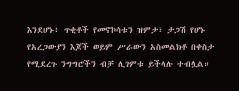እንደሆኑ፥ ጥቂቶች የመኖኮሳቱን ዝምታ፣ ታጋሽ የሆኑ የአረጋውያን እጆች ወይም ሥራውን አስመልክቶ በቀስታ የሚደረጉ ንግግሮችን ብቻ ሊገምቱ ይችላሉ ተብሏል።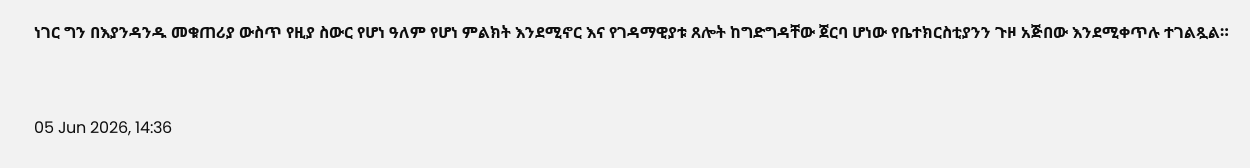ነገር ግን በእያንዳንዱ መቁጠሪያ ውስጥ የዚያ ስውር የሆነ ዓለም የሆነ ምልክት እንደሚኖር እና የገዳማዊያቱ ጸሎት ከግድግዳቸው ጀርባ ሆነው የቤተክርስቲያንን ጉዞ አጅበው እንደሚቀጥሉ ተገልጿል።



05 Jun 2026, 14:36